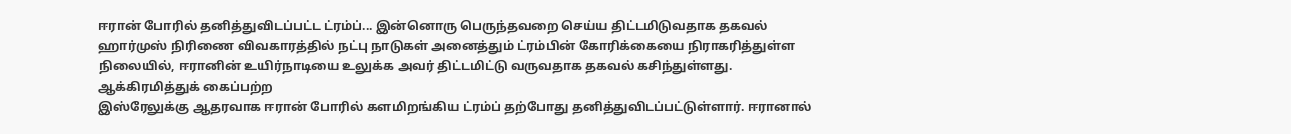ஈரான் போரில் தனித்துவிடப்பட்ட ட்ரம்ப்... இன்னொரு பெருந்தவறை செய்ய திட்டமிடுவதாக தகவல்
ஹார்முஸ் நிரிணை விவகாரத்தில் நட்பு நாடுகள் அனைத்தும் ட்ரம்பின் கோரிக்கையை நிராகரித்துள்ள நிலையில், ஈரானின் உயிர்நாடியை உலுக்க அவர் திட்டமிட்டு வருவதாக தகவல் கசிந்துள்ளது.
ஆக்கிரமித்துக் கைப்பற்ற
இஸ்ரேலுக்கு ஆதரவாக ஈரான் போரில் களமிறங்கிய ட்ரம்ப் தற்போது தனித்துவிடப்பட்டுள்ளார். ஈரானால்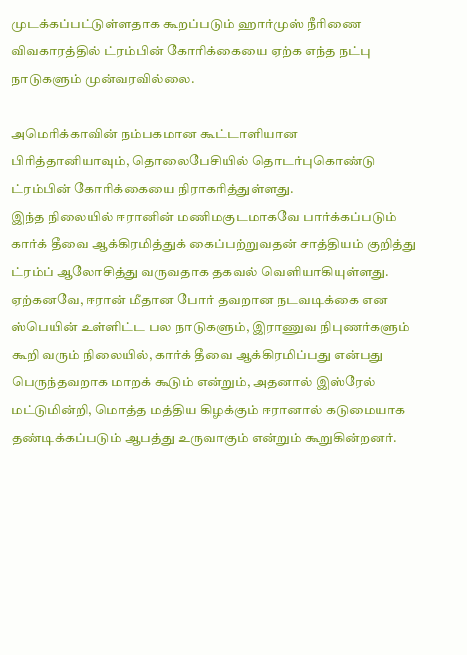முடக்கப்பட்டுள்ளதாக கூறப்படும் ஹார்முஸ் நீரிணை விவகாரத்தில் ட்ரம்பின் கோரிக்கையை ஏற்க எந்த நட்பு நாடுகளும் முன்வரவில்லை.

அமெரிக்காவின் நம்பகமான கூட்டாளியான பிரித்தானியாவும், தொலைபேசியில் தொடர்புகொண்டு ட்ரம்பின் கோரிக்கையை நிராகரித்துள்ளது.
இந்த நிலையில் ஈரானின் மணிமகுடமாகவே பார்க்கப்படும் கார்க் தீவை ஆக்கிரமித்துக் கைப்பற்றுவதன் சாத்தியம் குறித்து ட்ரம்ப் ஆலோசித்து வருவதாக தகவல் வெளியாகியுள்ளது.
ஏற்கனவே, ஈரான் மீதான போர் தவறான நடவடிக்கை என ஸ்பெயின் உள்ளிட்ட பல நாடுகளும், இராணுவ நிபுணர்களும் கூறி வரும் நிலையில், கார்க் தீவை ஆக்கிரமிப்பது என்பது பெருந்தவறாக மாறக் கூடும் என்றும், அதனால் இஸ்ரேல் மட்டுமின்றி, மொத்த மத்திய கிழக்கும் ஈரானால் கடுமையாக தண்டிக்கப்படும் ஆபத்து உருவாகும் என்றும் கூறுகின்றனர்.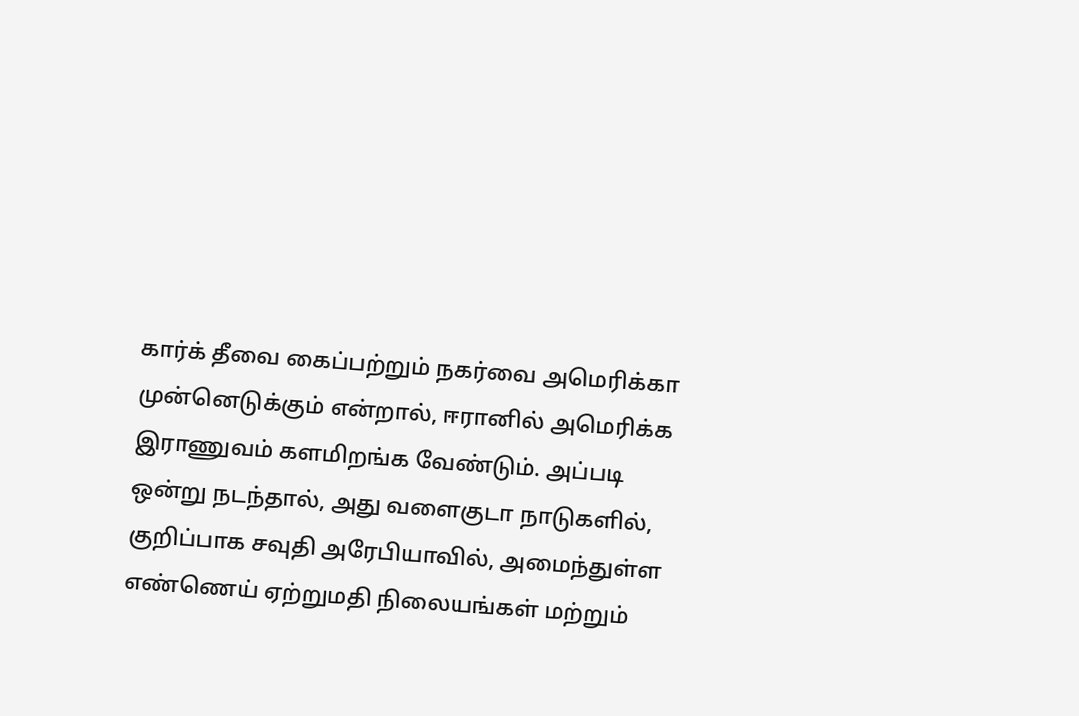கார்க் தீவை கைப்பற்றும் நகர்வை அமெரிக்கா முன்னெடுக்கும் என்றால், ஈரானில் அமெரிக்க இராணுவம் களமிறங்க வேண்டும். அப்படி ஒன்று நடந்தால், அது வளைகுடா நாடுகளில், குறிப்பாக சவுதி அரேபியாவில், அமைந்துள்ள எண்ணெய் ஏற்றுமதி நிலையங்கள் மற்றும்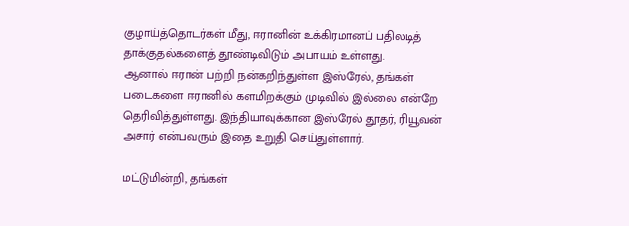குழாய்த்தொடர்கள் மீது, ஈரானின் உக்கிரமானப் பதிலடித் தாக்குதல்களைத் தூண்டிவிடும் அபாயம் உள்ளது.
ஆனால் ஈரான் பற்றி நன்கறிந்துள்ள இஸ்ரேல், தங்கள் படைகளை ஈரானில் களமிறக்கும் முடிவில் இல்லை என்றே தெரிவித்துள்ளது. இந்தியாவுக்கான இஸ்ரேல் தூதர், ரியூவன் அசார் என்பவரும் இதை உறுதி செய்துள்ளார்.

மட்டுமின்றி, தங்கள்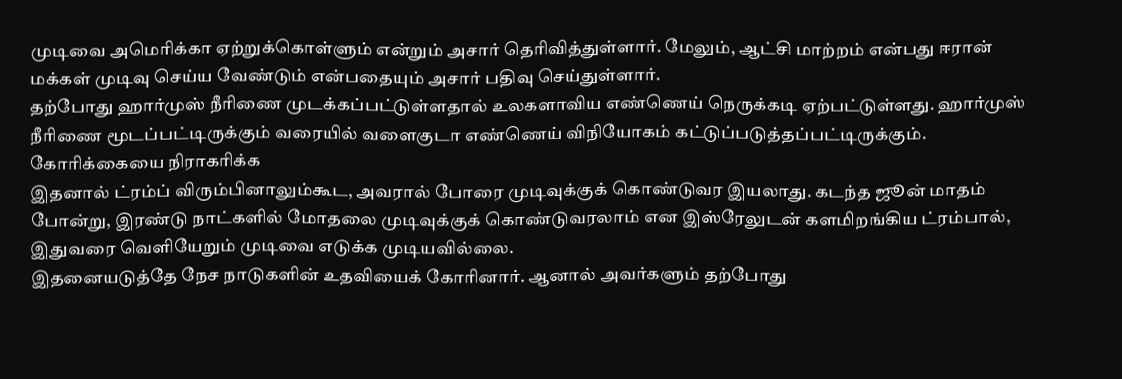முடிவை அமெரிக்கா ஏற்றுக்கொள்ளும் என்றும் அசார் தெரிவித்துள்ளார். மேலும், ஆட்சி மாற்றம் என்பது ஈரான் மக்கள் முடிவு செய்ய வேண்டும் என்பதையும் அசார் பதிவு செய்துள்ளார்.
தற்போது ஹார்முஸ் நீரிணை முடக்கப்பட்டுள்ளதால் உலகளாவிய எண்ணெய் நெருக்கடி ஏற்பட்டுள்ளது. ஹார்முஸ் நீரிணை மூடப்பட்டிருக்கும் வரையில் வளைகுடா எண்ணெய் விநியோகம் கட்டுப்படுத்தப்பட்டிருக்கும்.
கோரிக்கையை நிராகரிக்க
இதனால் ட்ரம்ப் விரும்பினாலும்கூட, அவரால் போரை முடிவுக்குக் கொண்டுவர இயலாது. கடந்த ஜூன் மாதம் போன்று, இரண்டு நாட்களில் மோதலை முடிவுக்குக் கொண்டுவரலாம் என இஸ்ரேலுடன் களமிறங்கிய ட்ரம்பால், இதுவரை வெளியேறும் முடிவை எடுக்க முடியவில்லை.
இதனையடுத்தே நேச நாடுகளின் உதவியைக் கோரினார். ஆனால் அவர்களும் தற்போது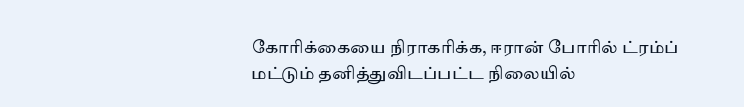கோரிக்கையை நிராகரிக்க, ஈரான் போரில் ட்ரம்ப் மட்டும் தனித்துவிடப்பட்ட நிலையில்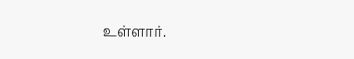உள்ளார்.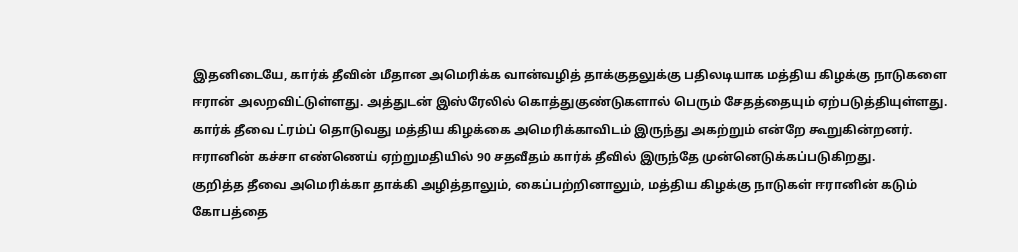இதனிடையே, கார்க் தீவின் மீதான அமெரிக்க வான்வழித் தாக்குதலுக்கு பதிலடியாக மத்திய கிழக்கு நாடுகளை ஈரான் அலறவிட்டுள்ளது. அத்துடன் இஸ்ரேலில் கொத்துகுண்டுகளால் பெரும் சேதத்தையும் ஏற்படுத்தியுள்ளது.
கார்க் தீவை ட்ரம்ப் தொடுவது மத்திய கிழக்கை அமெரிக்காவிடம் இருந்து அகற்றும் என்றே கூறுகின்றனர். ஈரானின் கச்சா எண்ணெய் ஏற்றுமதியில் 90 சதவீதம் கார்க் தீவில் இருந்தே முன்னெடுக்கப்படுகிறது.
குறித்த தீவை அமெரிக்கா தாக்கி அழித்தாலும், கைப்பற்றினாலும், மத்திய கிழக்கு நாடுகள் ஈரானின் கடும் கோபத்தை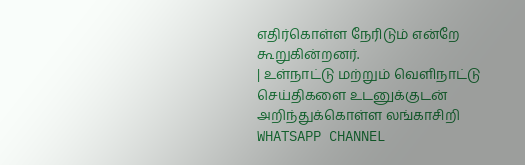எதிர்கொள்ள நேரிடும் என்றே கூறுகின்றனர்.
| உள்நாட்டு மற்றும் வெளிநாட்டு செய்திகளை உடனுக்குடன் அறிந்துக்கொள்ள லங்காசிறி WHATSAPP CHANNEL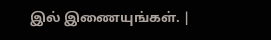இல் இணையுங்கள். |